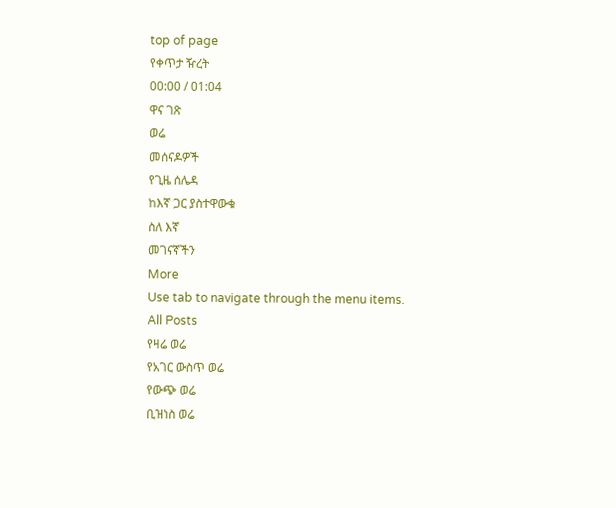top of page
የቀጥታ ዥረት
00:00 / 01:04
ዋና ገጽ
ወሬ
መሰናዶዎች
የጊዜ ሰሌዳ
ከእኛ ጋር ያስተዋውቁ
ስለ እኛ
መገናኛችን
More
Use tab to navigate through the menu items.
All Posts
የዛሬ ወሬ
የአገር ውስጥ ወሬ
የውጭ ወሬ
ቢዝነስ ወሬ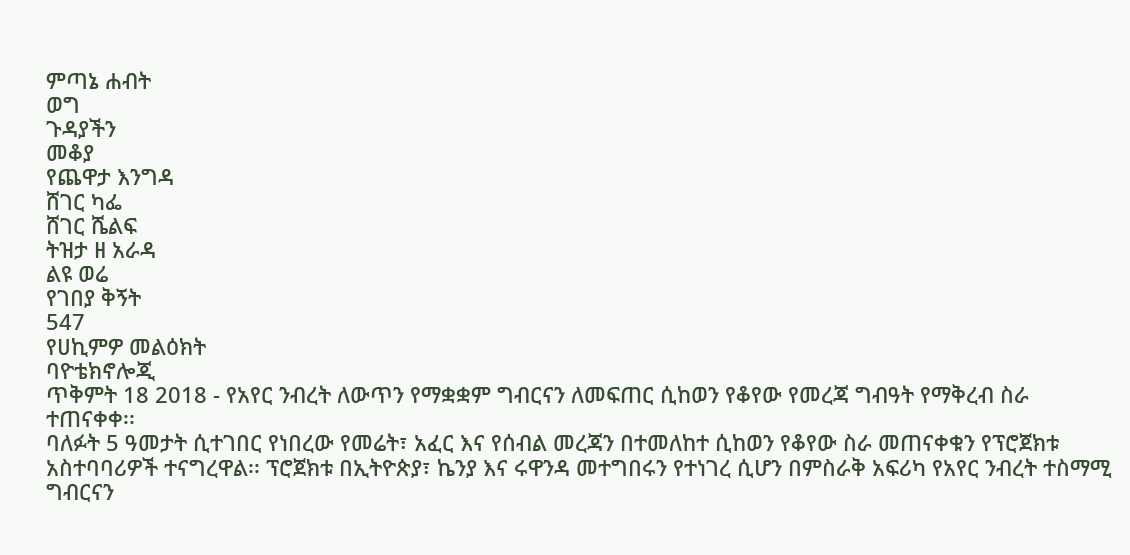ምጣኔ ሐብት
ወግ
ጉዳያችን
መቆያ
የጨዋታ እንግዳ
ሸገር ካፌ
ሸገር ሼልፍ
ትዝታ ዘ አራዳ
ልዩ ወሬ
የገበያ ቅኝት
547
የሀኪምዎ መልዕክት
ባዮቴክኖሎጂ
ጥቅምት 18 2018 - የአየር ንብረት ለውጥን የማቋቋም ግብርናን ለመፍጠር ሲከወን የቆየው የመረጃ ግብዓት የማቅረብ ስራ ተጠናቀቀ፡፡
ባለፉት 5 ዓመታት ሲተገበር የነበረው የመሬት፣ አፈር እና የሰብል መረጃን በተመለከተ ሲከወን የቆየው ስራ መጠናቀቁን የፕሮጀክቱ አስተባባሪዎች ተናግረዋል፡፡ ፕሮጀክቱ በኢትዮጵያ፣ ኬንያ እና ሩዋንዳ መተግበሩን የተነገረ ሲሆን በምስራቅ አፍሪካ የአየር ንብረት ተስማሚ ግብርናን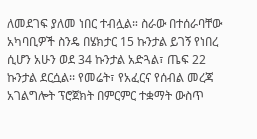ለመደገፍ ያለመ ነበር ተብሏል። ስራው በተሰራባቸው አካባቢዎች ስንዴ በሄክታር 15 ኩንታል ይገኝ የነበረ ሲሆን አሁን ወደ 34 ኩንታል አድጓል፣ ጤፍ 22 ኩንታል ደርሷል፡፡ የመሬት፣ የአፈርና የሰብል መረጃ አገልግሎት ፕሮጀክት በምርምር ተቋማት ውስጥ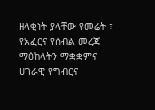ዘላቂነት ያላቸው የመሬት ፣ የአፈርና የሰብል መረጃ ማዕከላትን ማቋቋምና ሀገራዊ የግብርና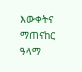እውቀትና ማጠናከር ዓላማ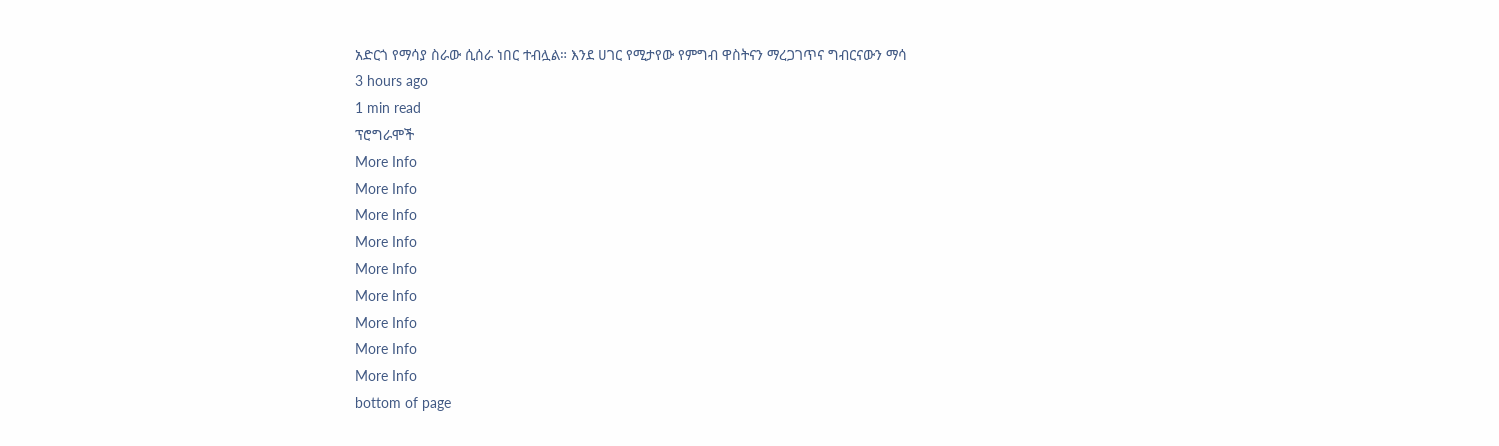አድርጎ የማሳያ ስራው ሲሰራ ነበር ተብሏል። እንደ ሀገር የሚታየው የምግብ ዋስትናን ማረጋገጥና ግብርናውን ማሳ
3 hours ago
1 min read
ፕሮግራሞች
More Info
More Info
More Info
More Info
More Info
More Info
More Info
More Info
More Info
bottom of page